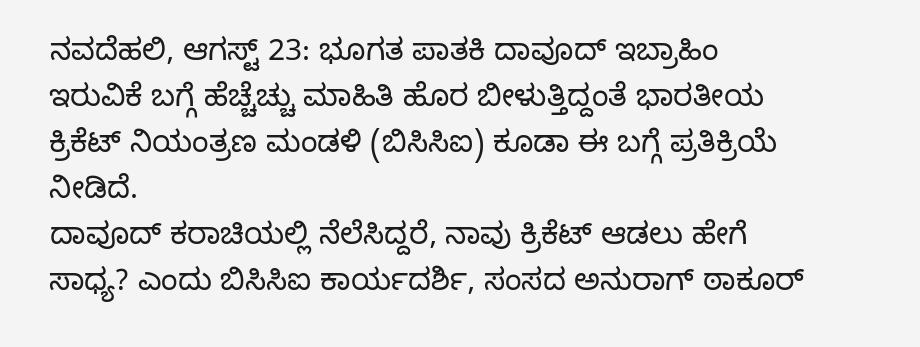ನವದೆಹಲಿ, ಆಗಸ್ಟ್ 23: ಭೂಗತ ಪಾತಕಿ ದಾವೂದ್ ಇಬ್ರಾಹಿಂ ಇರುವಿಕೆ ಬಗ್ಗೆ ಹೆಚ್ಚೆಚ್ಚು ಮಾಹಿತಿ ಹೊರ ಬೀಳುತ್ತಿದ್ದಂತೆ ಭಾರತೀಯ ಕ್ರಿಕೆಟ್ ನಿಯಂತ್ರಣ ಮಂಡಳಿ (ಬಿಸಿಸಿಐ) ಕೂಡಾ ಈ ಬಗ್ಗೆ ಪ್ರತಿಕ್ರಿಯೆ ನೀಡಿದೆ.
ದಾವೂದ್ ಕರಾಚಿಯಲ್ಲಿ ನೆಲೆಸಿದ್ದರೆ, ನಾವು ಕ್ರಿಕೆಟ್ ಆಡಲು ಹೇಗೆ ಸಾಧ್ಯ? ಎಂದು ಬಿಸಿಸಿಐ ಕಾರ್ಯದರ್ಶಿ, ಸಂಸದ ಅನುರಾಗ್ ಠಾಕೂರ್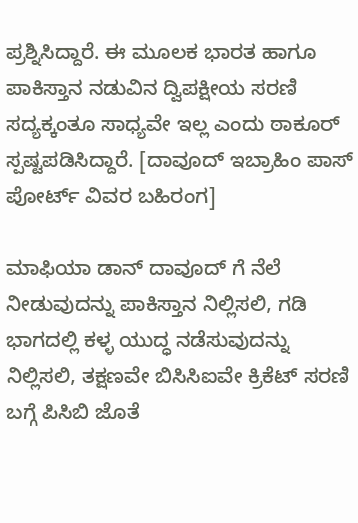ಪ್ರಶ್ನಿಸಿದ್ದಾರೆ. ಈ ಮೂಲಕ ಭಾರತ ಹಾಗೂ ಪಾಕಿಸ್ತಾನ ನಡುವಿನ ದ್ವಿಪಕ್ಷೀಯ ಸರಣಿ ಸದ್ಯಕ್ಕಂತೂ ಸಾಧ್ಯವೇ ಇಲ್ಲ ಎಂದು ಠಾಕೂರ್ ಸ್ಪಷ್ಟಪಡಿಸಿದ್ದಾರೆ. [ದಾವೂದ್ ಇಬ್ರಾಹಿಂ ಪಾಸ್ ಪೋರ್ಟ್ ವಿವರ ಬಹಿರಂಗ]

ಮಾಫಿಯಾ ಡಾನ್ ದಾವೂದ್ ಗೆ ನೆಲೆ ನೀಡುವುದನ್ನು ಪಾಕಿಸ್ತಾನ ನಿಲ್ಲಿಸಲಿ, ಗಡಿ ಭಾಗದಲ್ಲಿ ಕಳ್ಳ ಯುದ್ಧ ನಡೆಸುವುದನ್ನು ನಿಲ್ಲಿಸಲಿ, ತಕ್ಷಣವೇ ಬಿಸಿಸಿಐವೇ ಕ್ರಿಕೆಟ್ ಸರಣಿ ಬಗ್ಗೆ ಪಿಸಿಬಿ ಜೊತೆ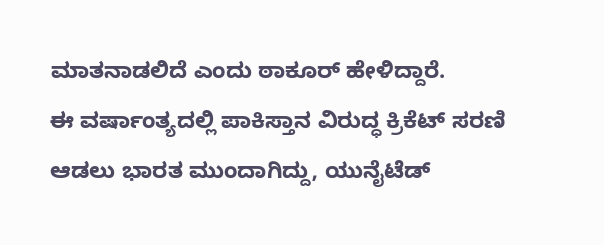ಮಾತನಾಡಲಿದೆ ಎಂದು ಠಾಕೂರ್ ಹೇಳಿದ್ದಾರೆ.
ಈ ವರ್ಷಾಂತ್ಯದಲ್ಲಿ ಪಾಕಿಸ್ತಾನ ವಿರುದ್ಧ ಕ್ರಿಕೆಟ್ ಸರಣಿ ಆಡಲು ಭಾರತ ಮುಂದಾಗಿದ್ದು, ಯುನೈಟೆಡ್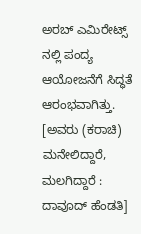ಅರಬ್ ಎಮಿರೇಟ್ಸ್ ನಲ್ಲಿ ಪಂದ್ಯ ಆಯೋಜನೆಗೆ ಸಿದ್ಧತೆ ಆರಂಭವಾಗಿತ್ತು. [ಅವರು (ಕರಾಚಿ) ಮನೇಲಿದ್ದಾರೆ, ಮಲಗಿದ್ದಾರೆ : ದಾವೂದ್ ಹೆಂಡತಿ]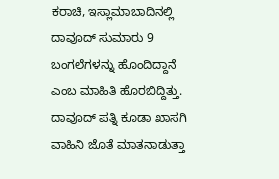ಕರಾಚಿ, ಇಸ್ಲಾಮಾಬಾದಿನಲ್ಲಿ ದಾವೂದ್ ಸುಮಾರು 9 ಬಂಗಲೆಗಳನ್ನು ಹೊಂದಿದ್ದಾನೆ ಎಂಬ ಮಾಹಿತಿ ಹೊರಬಿದ್ದಿತ್ತು. ದಾವೂದ್ ಪತ್ನಿ ಕೂಡಾ ಖಾಸಗಿ ವಾಹಿನಿ ಜೊತೆ ಮಾತನಾಡುತ್ತಾ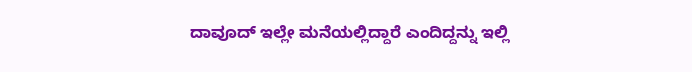ದಾವೂದ್ ಇಲ್ಲೇ ಮನೆಯಲ್ಲಿದ್ದಾರೆ ಎಂದಿದ್ದನ್ನು ಇಲ್ಲಿ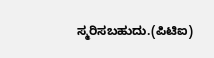ಸ್ಮರಿಸಬಹುದು.(ಪಿಟಿಐ)